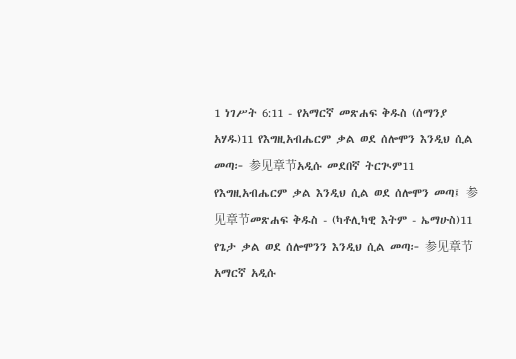1 ነገሥት 6:11 - የአማርኛ መጽሐፍ ቅዱስ (ሰማንያ አሃዱ)11 የእግዚአብሔርም ቃል ወደ ሰሎሞን እንዲህ ሲል መጣ፦ 参见章节አዲሱ መደበኛ ትርጒም11 የእግዚአብሔርም ቃል እንዲህ ሲል ወደ ሰሎሞን መጣ፤ 参见章节መጽሐፍ ቅዱስ - (ካቶሊካዊ እትም - ኤማሁስ)11 የጌታ ቃል ወደ ሰሎሞንን እንዲህ ሲል መጣ፦ 参见章节አማርኛ አዲሱ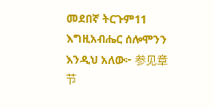መደበኛ ትርጉም11 እግዚአብሔር ሰሎሞንን እንዲህ አለው፦ 参见章节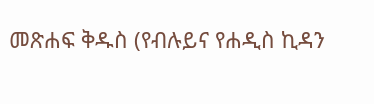መጽሐፍ ቅዱስ (የብሉይና የሐዲስ ኪዳን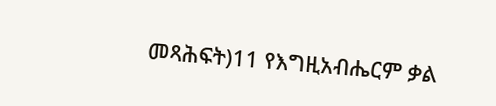መጻሕፍት)11 የእግዚአብሔርም ቃል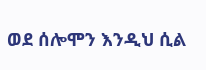ወደ ሰሎሞን እንዲህ ሲል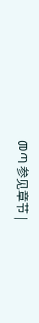መጣ 参见章节 |